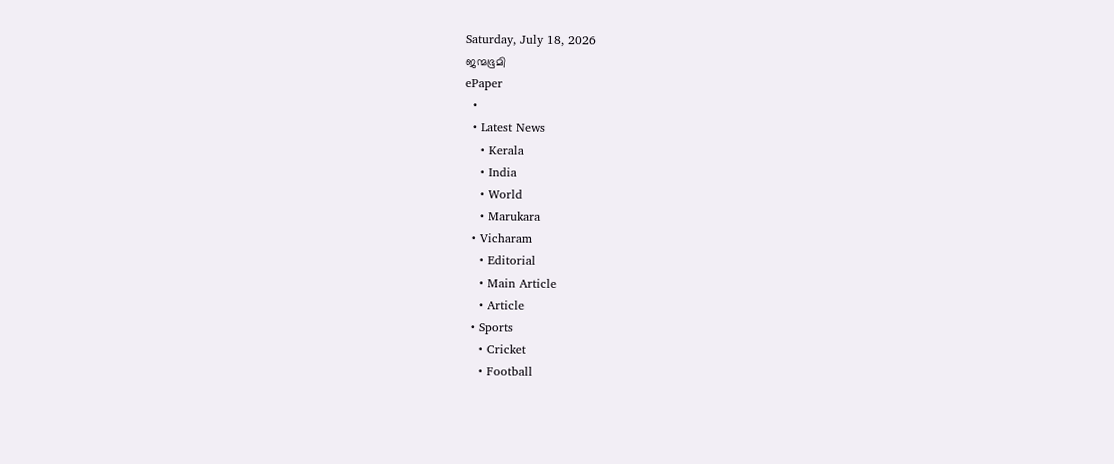Saturday, July 18, 2026
ജന്മഭൂമി
ePaper
  •
  • Latest News
    • Kerala
    • India
    • World
    • Marukara
  • Vicharam
    • Editorial
    • Main Article
    • Article
  • Sports
    • Cricket
    • Football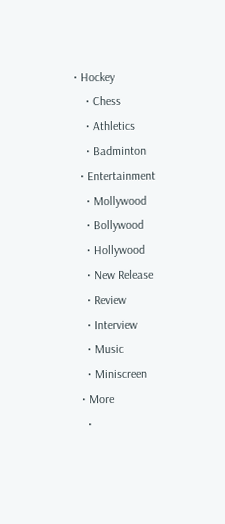• Hockey
    • Chess
    • Athletics
    • Badminton
  • Entertainment
    • Mollywood
    • Bollywood
    • Hollywood
    • New Release
    • Review
    • Interview
    • Music
    • Miniscreen
  • More
    •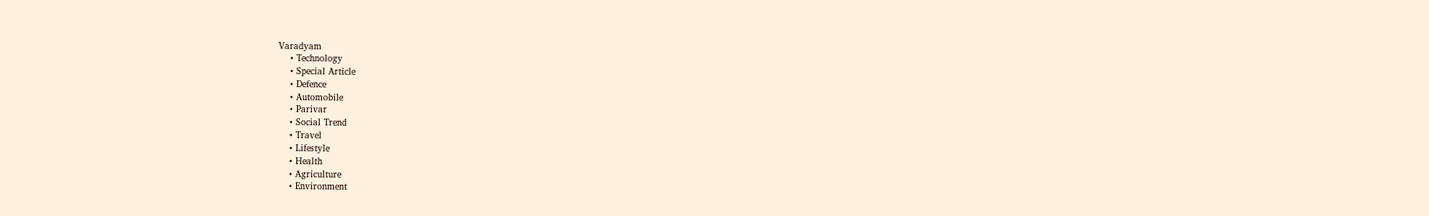Varadyam
    • Technology
    • Special Article
    • Defence
    • Automobile
    • Parivar
    • Social Trend
    • Travel
    • Lifestyle
    • Health
    • Agriculture
    • Environment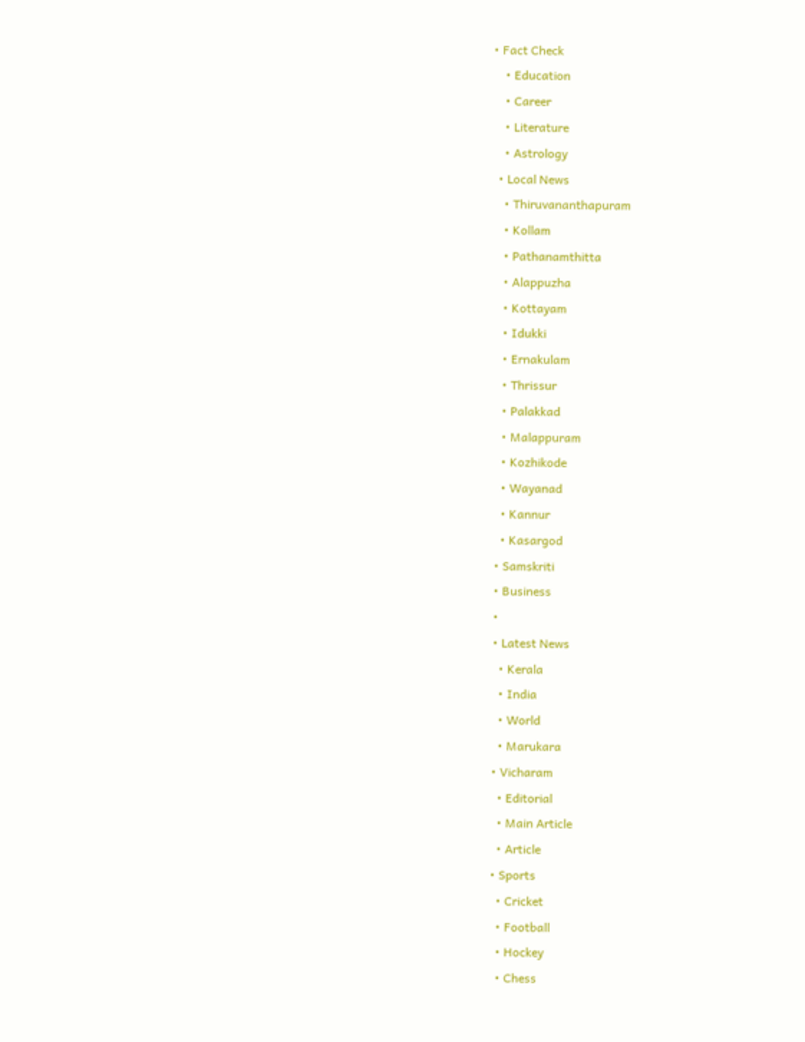• Fact Check
    • Education
    • Career
    • Literature
    • Astrology
  • Local News
    • Thiruvananthapuram
    • Kollam
    • Pathanamthitta
    • Alappuzha
    • Kottayam
    • Idukki
    • Ernakulam
    • Thrissur
    • Palakkad
    • Malappuram
    • Kozhikode
    • Wayanad
    • Kannur
    • Kasargod
  • Samskriti
  • Business
  •
  • Latest News
    • Kerala
    • India
    • World
    • Marukara
  • Vicharam
    • Editorial
    • Main Article
    • Article
  • Sports
    • Cricket
    • Football
    • Hockey
    • Chess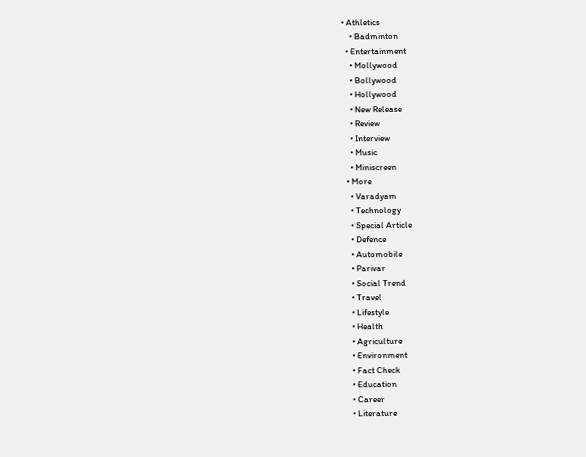• Athletics
    • Badminton
  • Entertainment
    • Mollywood
    • Bollywood
    • Hollywood
    • New Release
    • Review
    • Interview
    • Music
    • Miniscreen
  • More
    • Varadyam
    • Technology
    • Special Article
    • Defence
    • Automobile
    • Parivar
    • Social Trend
    • Travel
    • Lifestyle
    • Health
    • Agriculture
    • Environment
    • Fact Check
    • Education
    • Career
    • Literature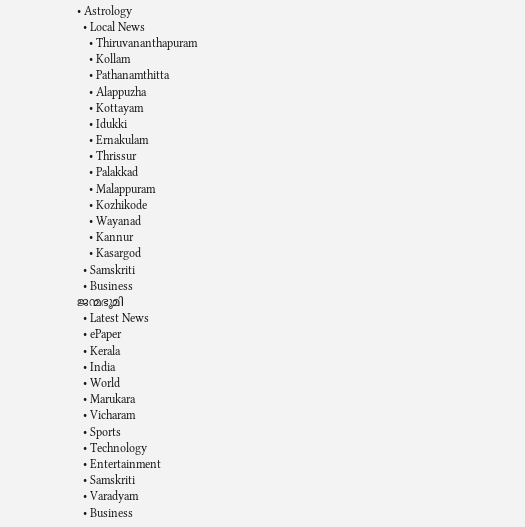• Astrology
  • Local News
    • Thiruvananthapuram
    • Kollam
    • Pathanamthitta
    • Alappuzha
    • Kottayam
    • Idukki
    • Ernakulam
    • Thrissur
    • Palakkad
    • Malappuram
    • Kozhikode
    • Wayanad
    • Kannur
    • Kasargod
  • Samskriti
  • Business
ജന്മഭൂമി
  • Latest News
  • ePaper
  • Kerala
  • India
  • World
  • Marukara
  • Vicharam
  • Sports
  • Technology
  • Entertainment
  • Samskriti
  • Varadyam
  • Business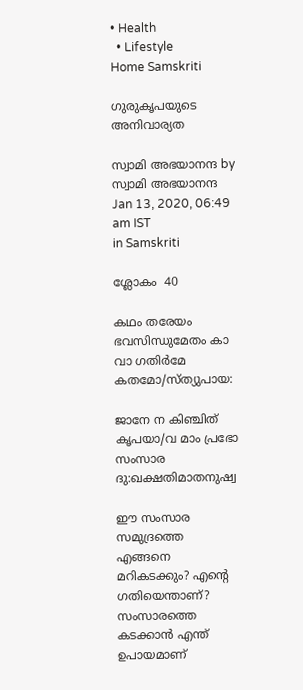• Health
  • Lifestyle
Home Samskriti

ഗുരുകൃപയുടെ അനിവാര്യത

സ്വാമി അഭയാനന്ദ by സ്വാമി അഭയാനന്ദ
Jan 13, 2020, 06:49 am IST
in Samskriti

ശ്ലോകം  40

കഥം തരേയം ഭവസിന്ധുമേതം കാ വാ ഗതിര്‍മേ കതമോ/സ്ത്യുപായ:

ജാനേ ന കിഞ്ചിത് കൃപയാ/വ മാം പ്രഭോ സംസാര ദു:ഖക്ഷതിമാതനുഷ്വ

ഈ സംസാര സമുദ്രത്തെ എങ്ങനെ മറികടക്കും? എന്റെ ഗതിയെന്താണ്? സംസാരത്തെ കടക്കാന്‍ എന്ത് ഉപായമാണ്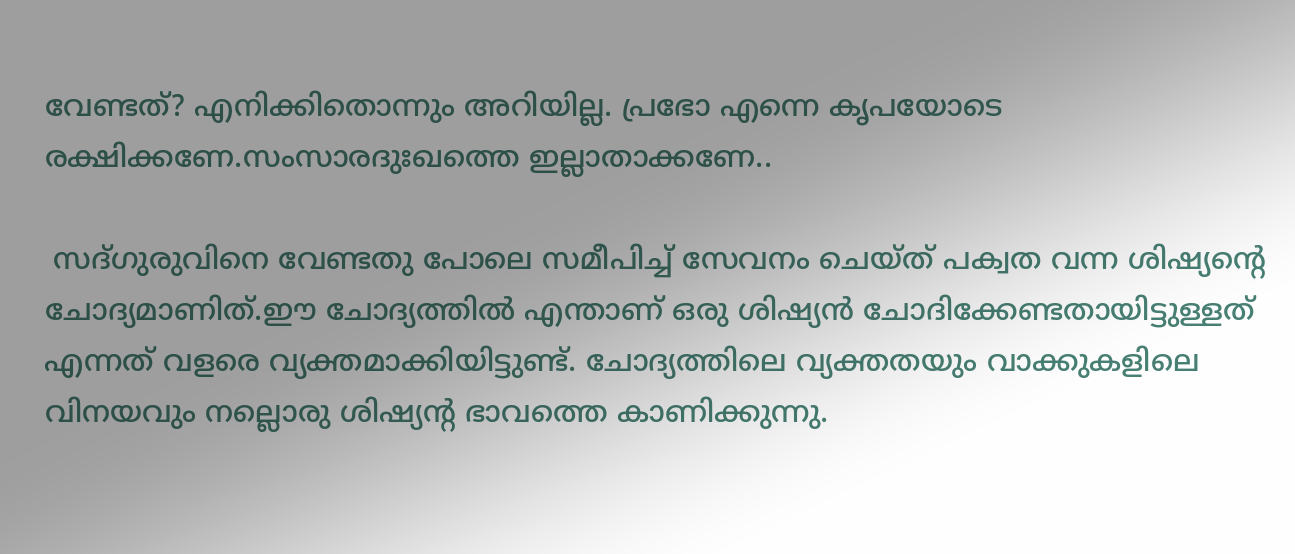വേണ്ടത്? എനിക്കിതൊന്നും അറിയില്ല. പ്രഭോ എന്നെ കൃപയോടെ രക്ഷിക്കണേ.സംസാരദുഃഖത്തെ ഇല്ലാതാക്കണേ..

 സദ്ഗുരുവിനെ വേണ്ടതു പോലെ സമീപിച്ച് സേവനം ചെയ്ത് പക്വത വന്ന ശിഷ്യന്റെ ചോദ്യമാണിത്.ഈ ചോദ്യത്തില്‍ എന്താണ് ഒരു ശിഷ്യന്‍ ചോദിക്കേണ്ടതായിട്ടുള്ളത് എന്നത് വളരെ വ്യക്തമാക്കിയിട്ടുണ്ട്. ചോദ്യത്തിലെ വ്യക്തതയും വാക്കുകളിലെ വിനയവും നല്ലൊരു ശിഷ്യന്റ ഭാവത്തെ കാണിക്കുന്നു.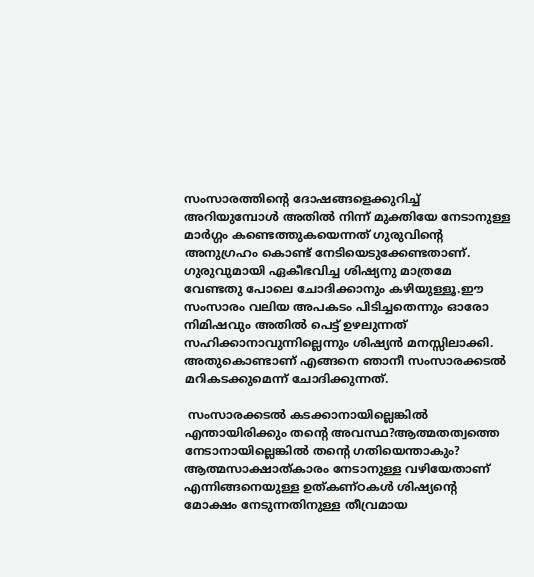സംസാരത്തിന്റെ ദോഷങ്ങളെക്കുറിച്ച് അറിയുമ്പോള്‍ അതില്‍ നിന്ന് മുക്തിയേ നേടാനുള്ള മാര്‍ഗ്ഗം കണ്ടെത്തുകയെന്നത് ഗുരുവിന്റെ അനുഗ്രഹം കൊണ്ട് നേടിയെടുക്കേണ്ടതാണ്. ഗുരുവുമായി ഏകീഭവിച്ച ശിഷ്യനു മാത്രമേ വേണ്ടതു പോലെ ചോദിക്കാനും കഴിയുള്ളൂ.ഈ സംസാരം വലിയ അപകടം പിടിച്ചതെന്നും ഓരോ നിമിഷവും അതില്‍ പെട്ട് ഉഴലുന്നത് സഹിക്കാനാവുന്നില്ലെന്നും ശിഷ്യന്‍ മനസ്സിലാക്കി. അതുകൊണ്ടാണ് എങ്ങനെ ഞാനീ സംസാരക്കടല്‍ മറികടക്കുമെന്ന് ചോദിക്കുന്നത്.

 സംസാരക്കടല്‍ കടക്കാനായില്ലെങ്കില്‍ എന്തായിരിക്കും തന്റെ അവസ്ഥ?ആത്മതത്വത്തെ നേടാനായില്ലെങ്കില്‍ തന്റെ ഗതിയെന്താകും? ആത്മസാക്ഷാത്കാരം നേടാനുള്ള വഴിയേതാണ് എന്നിങ്ങനെയുള്ള ഉത്കണ്ഠകള്‍ ശിഷ്യന്റെ മോക്ഷം നേടുന്നതിനുള്ള തീവ്രമായ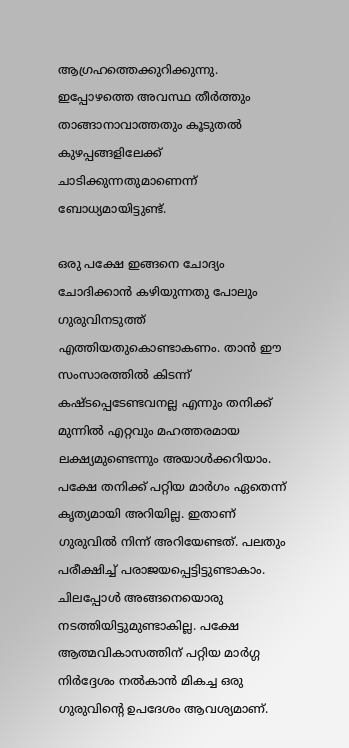ആഗ്രഹത്തെക്കുറിക്കുന്നു. ഇപ്പോഴത്തെ അവസ്ഥ തീര്‍ത്തും താങ്ങാനാവാത്തതും കൂടുതല്‍ കുഴപ്പങ്ങളിലേക്ക് ചാടിക്കുന്നതുമാണെന്ന് ബോധ്യമായിട്ടുണ്ട്.

ഒരു പക്ഷേ ഇങ്ങനെ ചോദ്യം ചോദിക്കാന്‍ കഴിയുന്നതു പോലും ഗുരുവിനടുത്ത് എത്തിയതുകൊണ്ടാകണം. താന്‍ ഈ സംസാരത്തില്‍ കിടന്ന് കഷ്ടപ്പെടേണ്ടവനല്ല എന്നും തനിക്ക് മുന്നില്‍ എറ്റവും മഹത്തരമായ ലക്ഷ്യമുണ്ടെന്നും അയാള്‍ക്കറിയാം. പക്ഷേ തനിക്ക് പറ്റിയ മാര്‍ഗം ഏതെന്ന് കൃത്യമായി അറിയില്ല. ഇതാണ് ഗുരുവില്‍ നിന്ന് അറിയേണ്ടത്. പലതും പരീക്ഷിച്ച് പരാജയപ്പെട്ടിട്ടുണ്ടാകാം. ചിലപ്പോള്‍ അങ്ങനെയൊരു നടത്തിയിട്ടുമുണ്ടാകില്ല. പക്ഷേ ആത്മവികാസത്തിന് പറ്റിയ മാര്‍ഗ്ഗ നിര്‍ദ്ദേശം നല്‍കാന്‍ മികച്ച ഒരു ഗുരുവിന്റെ ഉപദേശം ആവശ്യമാണ്.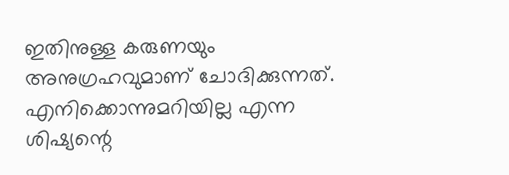ഇതിനുള്ള കരുണയും അനുഗ്രഹവുമാണ് ചോദിക്കുന്നത്. എനിക്കൊന്നുമറിയില്ല എന്ന ശിഷ്യന്റെ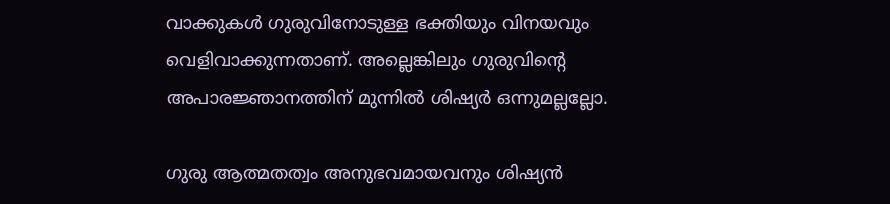വാക്കുകള്‍ ഗുരുവിനോടുള്ള ഭക്തിയും വിനയവും വെളിവാക്കുന്നതാണ്. അല്ലെങ്കിലും ഗുരുവിന്റെ അപാരജ്ഞാനത്തിന് മുന്നില്‍ ശിഷ്യര്‍ ഒന്നുമല്ലല്ലോ.

ഗുരു ആത്മതത്വം അനുഭവമായവനും ശിഷ്യന്‍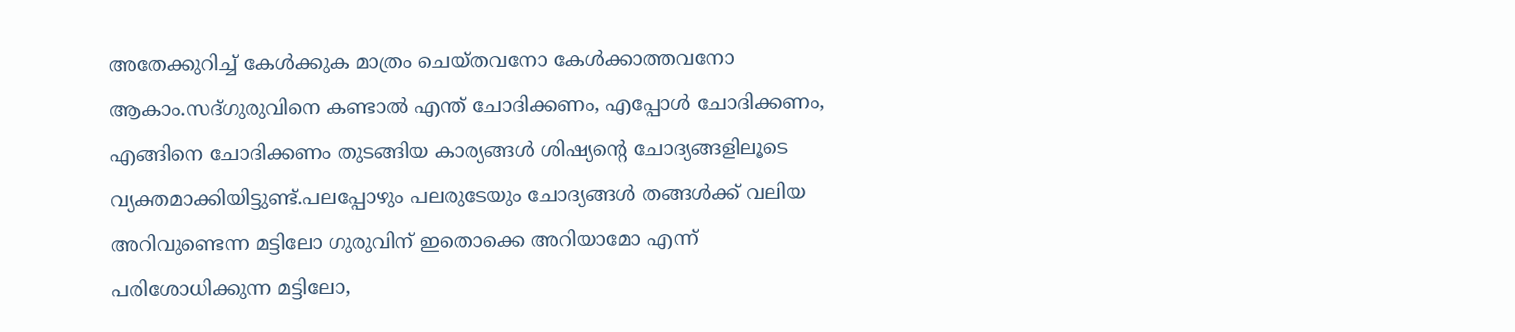അതേക്കുറിച്ച് കേള്‍ക്കുക മാത്രം ചെയ്തവനോ കേള്‍ക്കാത്തവനോ ആകാം.സദ്ഗുരുവിനെ കണ്ടാല്‍ എന്ത് ചോദിക്കണം, എപ്പോള്‍ ചോദിക്കണം, എങ്ങിനെ ചോദിക്കണം തുടങ്ങിയ കാര്യങ്ങള്‍ ശിഷ്യന്റെ ചോദ്യങ്ങളിലൂടെ വ്യക്തമാക്കിയിട്ടുണ്ട്.പലപ്പോഴും പലരുടേയും ചോദ്യങ്ങള്‍ തങ്ങള്‍ക്ക് വലിയ അറിവുണ്ടെന്ന മട്ടിലോ ഗുരുവിന് ഇതൊക്കെ അറിയാമോ എന്ന് പരിശോധിക്കുന്ന മട്ടിലോ,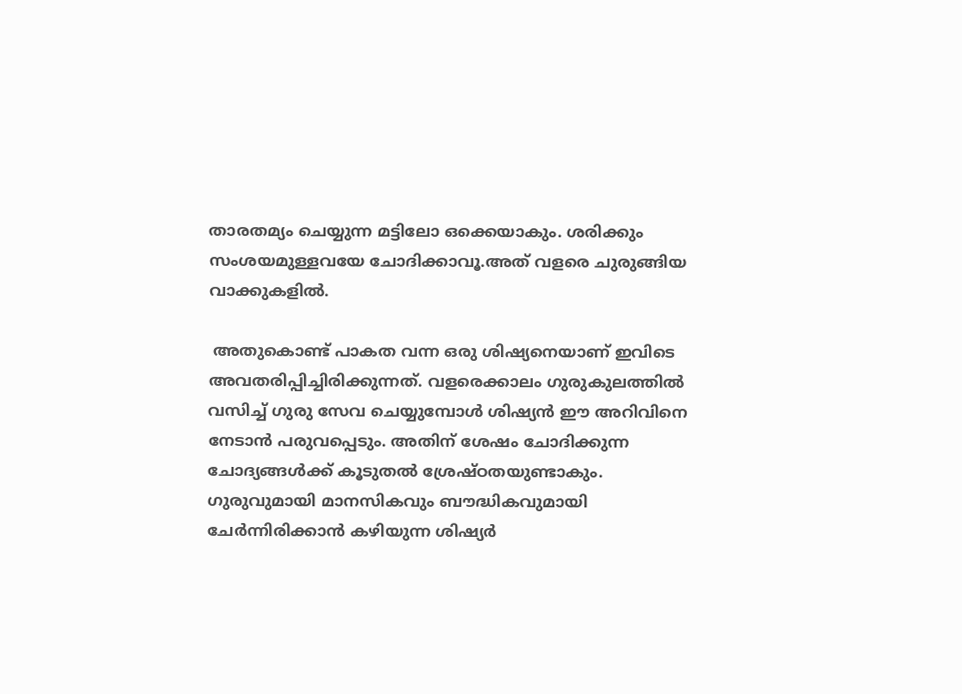താരതമ്യം ചെയ്യുന്ന മട്ടിലോ ഒക്കെയാകും. ശരിക്കും സംശയമുള്ളവയേ ചോദിക്കാവൂ.അത് വളരെ ചുരുങ്ങിയ വാക്കുകളില്‍.

 അതുകൊണ്ട് പാകത വന്ന ഒരു ശിഷ്യനെയാണ് ഇവിടെ അവതരിപ്പിച്ചിരിക്കുന്നത്. വളരെക്കാലം ഗുരുകുലത്തില്‍ വസിച്ച് ഗുരു സേവ ചെയ്യുമ്പോള്‍ ശിഷ്യന്‍ ഈ അറിവിനെ നേടാന്‍ പരുവപ്പെടും. അതിന് ശേഷം ചോദിക്കുന്ന ചോദ്യങ്ങള്‍ക്ക് കൂടുതല്‍ ശ്രേഷ്ഠതയുണ്ടാകും. ഗുരുവുമായി മാനസികവും ബൗദ്ധികവുമായി ചേര്‍ന്നിരിക്കാന്‍ കഴിയുന്ന ശിഷ്യര്‍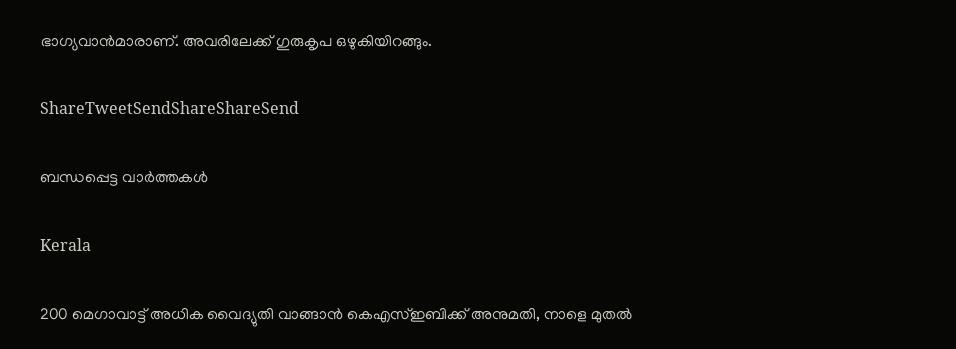ഭാഗ്യവാന്‍മാരാണ്. അവരിലേക്ക് ഗുരുകൃപ ഒഴുകിയിറങ്ങും.

ShareTweetSendShareShareSend

ബന്ധപ്പെട്ട വാര്‍ത്തകള്‍

Kerala

200 മെഗാവാട്ട് അധിക വൈദ്യുതി വാങ്ങാന്‍ കെഎസ്ഇബിക്ക് അനുമതി, നാളെ മുതല്‍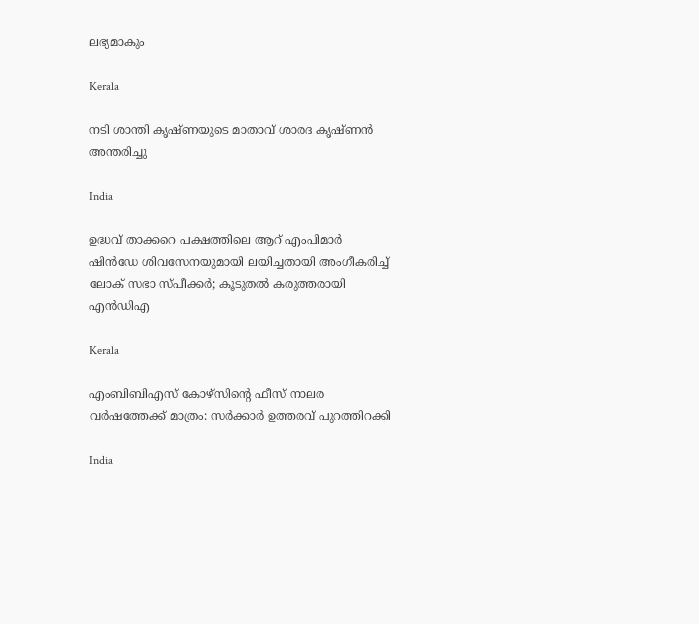ലഭ്യമാകും

Kerala

നടി ശാന്തി കൃഷ്ണയുടെ മാതാവ് ശാരദ കൃഷ്ണന്‍ അന്തരിച്ചു

India

ഉദ്ധവ് താക്കറെ പക്ഷത്തിലെ ആറ് എംപിമാര്‍ ഷിന്‍ഡേ ശിവസേനയുമായി ലയിച്ചതായി അംഗീകരിച്ച് ലോക് സഭാ സ്പീക്കര്‍; കൂടുതല്‍ കരുത്തരായി എന്‍ഡിഎ

Kerala

എംബിബിഎസ് കോഴ്സിന്റെ ഫീസ് നാലര വര്‍ഷത്തേക്ക് മാത്രം: സര്‍ക്കാര്‍ ഉത്തരവ് പുറത്തിറക്കി

India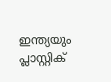ഇന്ത്യയും പ്ലാസ്റ്റിക്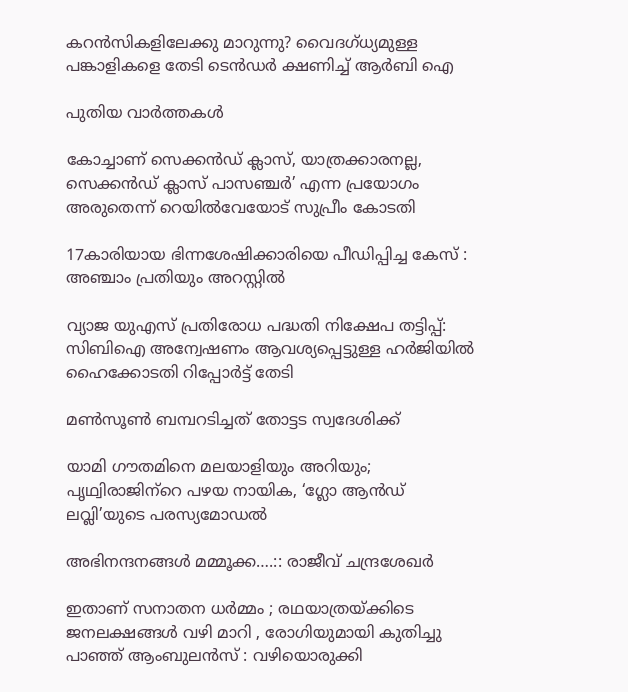കറന്‍സികളിലേക്കു മാറുന്നു? വൈദഗ്ധ്യമുള്ള പങ്കാളികളെ തേടി ടെന്‍ഡര്‍ ക്ഷണിച്ച് ആര്‍ബി ഐ

പുതിയ വാര്‍ത്തകള്‍

കോച്ചാണ് സെക്കന്‍ഡ് ക്ലാസ്, യാത്രക്കാരനല്ല, സെക്കന്‍ഡ് ക്ലാസ് പാസഞ്ചര്‍’ എന്ന പ്രയോഗം അരുതെന്ന് റെയില്‍വേയോട് സുപ്രീം കോടതി

17കാരിയായ ഭിന്നശേഷിക്കാരിയെ പീഡിപ്പിച്ച കേസ് : അഞ്ചാം പ്രതിയും അറസ്റ്റില്‍

വ്യാജ യുഎസ് പ്രതിരോധ പദ്ധതി നിക്ഷേപ തട്ടിപ്പ്: സിബിഐ അന്വേഷണം ആവശ്യപ്പെട്ടുള്ള ഹര്‍ജിയില്‍ ഹൈക്കോടതി റിപ്പോര്‍ട്ട് തേടി

മണ്‍സൂണ്‍ ബമ്പറടിച്ചത് തോട്ടട സ്വദേശിക്ക്

യാമി ഗൗതമിനെ മലയാളിയും അറിയും; പൃഥ്വിരാജിന്‌റെ പഴയ നായിക, ‘ഗ്ലോ ആന്‍ഡ് ലവ്ലി’യുടെ പരസ്യമോഡല്‍

അഭിനന്ദനങ്ങള്‍ മമ്മൂക്ക….:: രാജീവ് ചന്ദ്രശേഖര്‍

ഇതാണ് സനാതന ധർമ്മം ; രഥയാത്രയ്‌ക്കിടെ ജനലക്ഷങ്ങൾ വഴി മാറി , രോഗിയുമായി കുതിച്ചു പാഞ്ഞ് ആംബുലൻസ് : വഴിയൊരുക്കി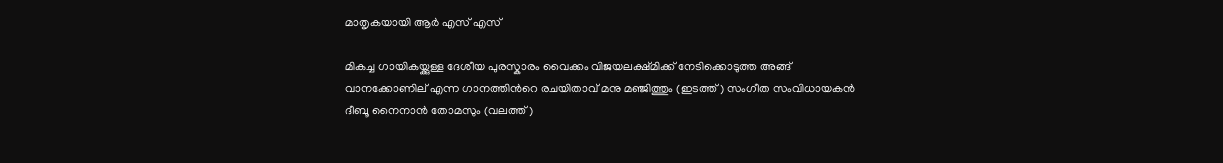മാതൃകയായി ആർ എസ് എസ്

മികച്ച ഗായികയ്ക്കുള്ള ദേശീയ പുരസ്കാരം വൈക്കം വിജയലക്ഷ്മിക്ക് നേടിക്കൊടുത്ത അങ്ങ് വാനക്കോണില് എന്ന ഗാനത്തിന്‍റെ രചയിതാവ് മനു മഞ്ജിത്തും (ഇടത്ത്) സംഗീത സംവിധായകന്‍ ദീബൂ നൈനാന്‍ തോമസും (വലത്ത്)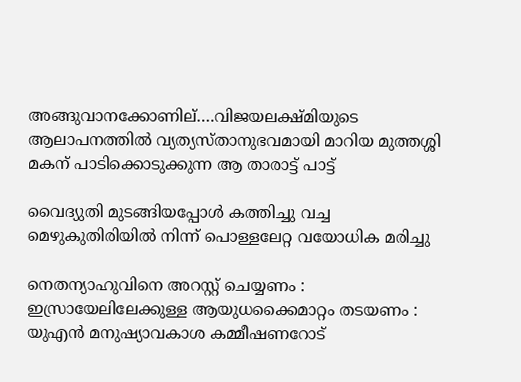അങ്ങുവാനക്കോണില്….വിജയലക്ഷ്മിയുടെ ആലാപനത്തില്‍ വ്യത്യസ്താനുഭവമായി മാറിയ മുത്തശ്ശി മകന് പാടിക്കൊടുക്കുന്ന ആ താരാട്ട് പാട്ട്

വൈദ്യുതി മുടങ്ങിയപ്പോള്‍ കത്തിച്ചു വച്ച മെഴുകുതിരിയില്‍ നിന്ന് പൊള്ളലേറ്റ വയോധിക മരിച്ചു

നെതന്യാഹുവിനെ അറസ്റ്റ് ചെയ്യണം : ഇസ്രായേലിലേക്കുള്ള ആയുധക്കൈമാറ്റം തടയണം : യുഎൻ മനുഷ്യാവകാശ കമ്മീഷണറോട്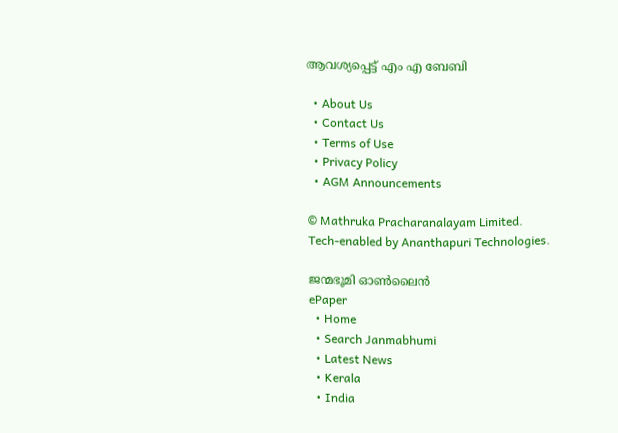ആവശ്യപ്പെട്ട് എം എ ബേബി

  • About Us
  • Contact Us
  • Terms of Use
  • Privacy Policy
  • AGM Announcements

© Mathruka Pracharanalayam Limited.
Tech-enabled by Ananthapuri Technologies.

ജന്മഭൂമി ഓണ്‍ലൈന്‍
ePaper
  • Home
  • Search Janmabhumi
  • Latest News
  • Kerala
  • India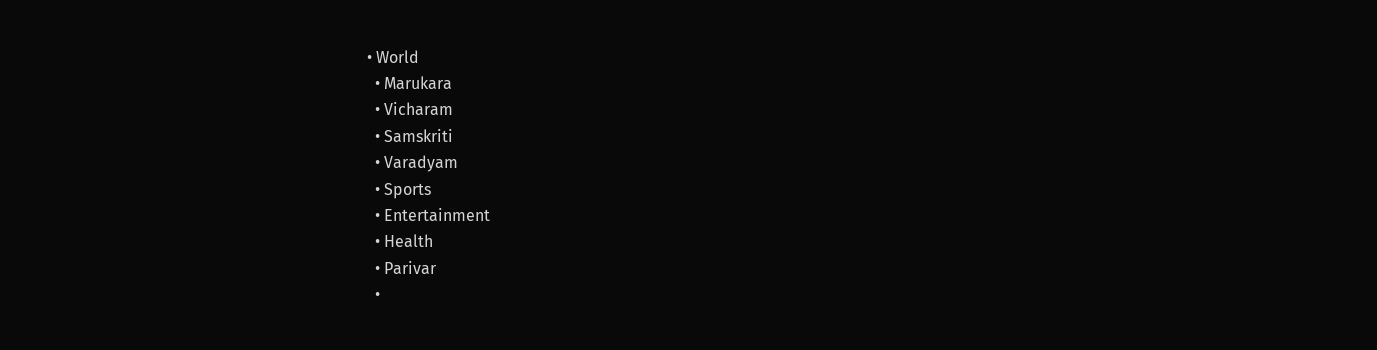• World
  • Marukara
  • Vicharam
  • Samskriti
  • Varadyam
  • Sports
  • Entertainment
  • Health
  • Parivar
  •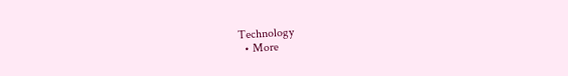Technology
  • More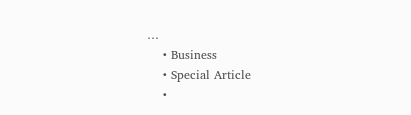…
    • Business
    • Special Article
    •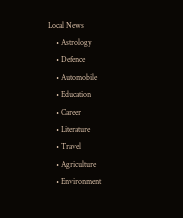Local News
    • Astrology
    • Defence
    • Automobile
    • Education
    • Career
    • Literature
    • Travel
    • Agriculture
    • Environment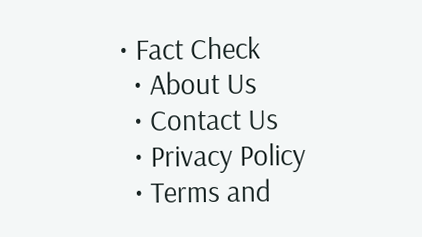• Fact Check
  • About Us
  • Contact Us
  • Privacy Policy
  • Terms and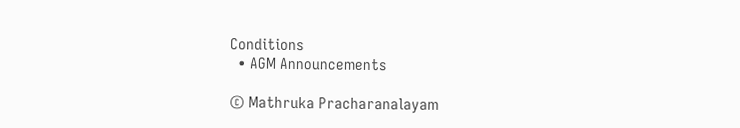Conditions
  • AGM Announcements

© Mathruka Pracharanalayam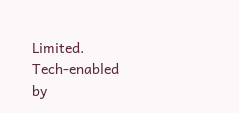Limited.
Tech-enabled by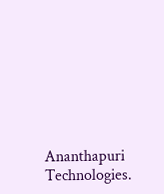Ananthapuri Technologies.